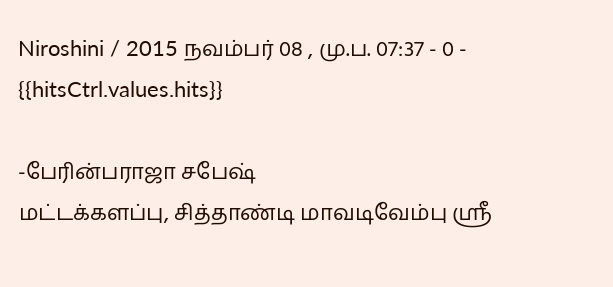Niroshini / 2015 நவம்பர் 08 , மு.ப. 07:37 - 0 - {{hitsCtrl.values.hits}}

-பேரின்பராஜா சபேஷ்
மட்டக்களப்பு, சித்தாண்டி மாவடிவேம்பு ஸ்ரீ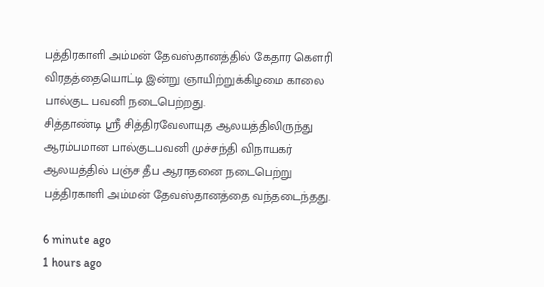பத்திரகாளி அம்மன் தேவஸ்தானத்தில் கேதார கௌரி விரதத்தையொட்டி இன்று ஞாயிற்றுக்கிழமை காலை பால்குட பவனி நடைபெற்றது.
சித்தாண்டி ஸ்ரீ சித்திரவேலாயுத ஆலயத்திலிருந்து ஆரம்பமான பால்குடபவனி முச்சந்தி விநாயகர் ஆலயத்தில் பஞ்ச தீப ஆராதனை நடைபெற்று பத்திரகாளி அம்மன் தேவஸ்தானத்தை வந்தடைந்தது.

6 minute ago
1 hours ago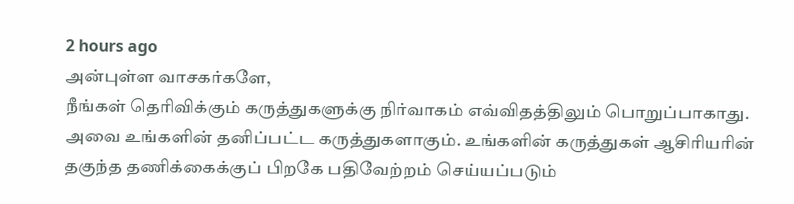2 hours ago
அன்புள்ள வாசகர்களே,
நீங்கள் தெரிவிக்கும் கருத்துகளுக்கு நிர்வாகம் எவ்விதத்திலும் பொறுப்பாகாது. அவை உங்களின் தனிப்பட்ட கருத்துகளாகும். உங்களின் கருத்துகள் ஆசிரியரின் தகுந்த தணிக்கைக்குப் பிறகே பதிவேற்றம் செய்யப்படும்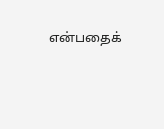என்பதைக்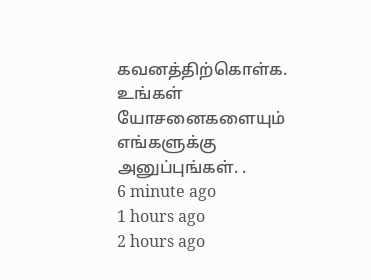கவனத்திற்கொள்க. உங்கள் யோசனைகளையும் எங்களுக்கு அனுப்புங்கள். .
6 minute ago
1 hours ago
2 hours ago